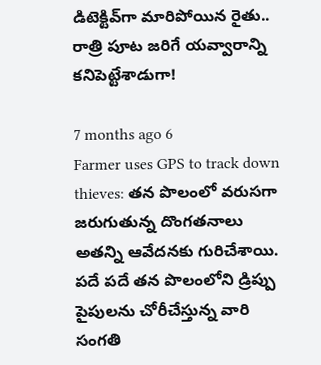డిటెక్టివ్‌గా మారిపోయిన రైతు.. రాత్రి పూట జరిగే యవ్వారాన్ని కనిపెట్టేశాడుగా!

7 months ago 6
Farmer uses GPS to track down thieves: తన పొలంలో వరుసగా జరుగుతున్న దొంగతనాలు అతన్ని ఆవేదనకు గురిచేశాయి. పదే పదే తన పొలంలోని డ్రిప్పు పైపులను చోరీచేస్తున్న వారి సంగతి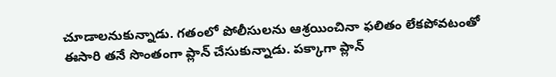చూడాలనుకున్నాడు. గతంలో పోలీసులను ఆశ్రయించినా ఫలితం లేకపోవటంతో ఈసారి తనే సొంతంగా ప్లాన్ చేసుకున్నాడు. పక్కాగా ప్లాన్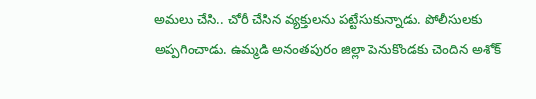అమలు చేసి.. చోరీ చేసిన వ్యక్తులను పట్టేసుకున్నాడు. పోలీసులకు అప్పగించాడు. ఉమ్మడి అనంతపురం జిల్లా పెనుకొండకు చెందిన అశోక్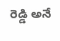రెడ్డి అనే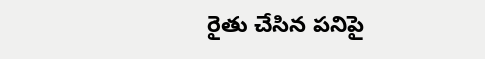రైతు చేసిన పనిపై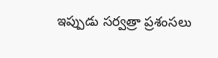ఇప్పుడు సర్వత్రా ప్రశంసలు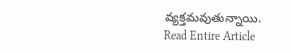వ్యక్తమవుతున్నాయి.
Read Entire Article